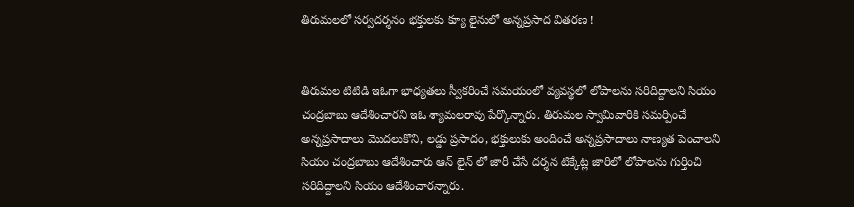తిరుమలలో సర్వదర్శనం భక్తులకు క్యూ లైనులో అన్నప్రసాద వితరణ !


తిరుమల టిటిడి ఇఓగా భాధ్యతలు స్వీకరించే సమయంలో వ్యవస్థలో లోపాలను సరిదిద్దాలని సియం చంద్రబాబు ఆదేశించారని ఇఓ శ్యామలరావు పేర్కొన్నారు. తిరుమల స్వామివారికి సమర్పించే అన్నప్రసాదాలు మొదలుకొని, లడ్డు ప్రసాదం, భక్తులుకు అందించే అన్నప్రసాదాలు నాణ్యత పెంచాలని సియం చంద్రబాబు ఆదేశించారు ఆన్ లైన్ లో జారీ చేసే దర్శన టిక్కేట్ల జారిలో లోపాలను గుర్తించి సరిదిద్దాలని సియం ఆదేశించారన్నారు.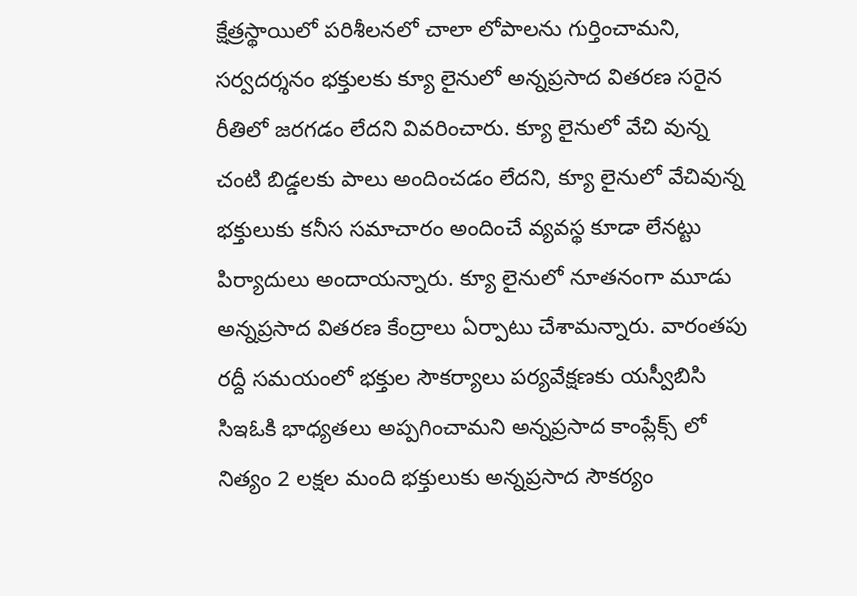క్షేత్రస్థాయిలో పరిశీలనలో చాలా లోపాలను గుర్తించామని, సర్వదర్శనం భక్తులకు క్యూ లైనులో అన్నప్రసాద వితరణ సరైన రీతిలో జరగడం లేదని వివరించారు. క్యూ లైనులో వేచి వున్న చంటి బిడ్డలకు పాలు అందించడం లేదని, క్యూ లైనులో వేచివున్న భక్తులుకు కనీస సమాచారం అందించే వ్యవస్థ కూడా లేనట్టు పిర్యాదులు అందాయన్నారు. క్యూ లైనులో నూతనంగా మూడు అన్నప్రసాద వితరణ కేంద్రాలు ఏర్పాటు చేశామన్నారు. వారంతపు రద్దీ సమయంలో భక్తుల సౌకర్యాలు పర్యవేక్షణకు యస్వీబిసి సిఇఓకి భాధ్యతలు అప్పగించామని అన్నప్రసాద కాంప్లేక్స్ లో నిత్యం 2 లక్షల మంది భక్తులుకు అన్నప్రసాద సౌకర్యం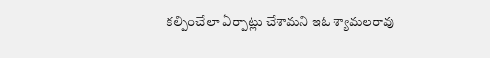కల్పించేలా ఏర్పాట్లు చేశామని ఇఓ శ్యామలరావు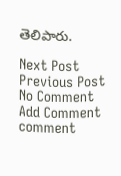తెలిపారు.

Next Post Previous Post
No Comment
Add Comment
comment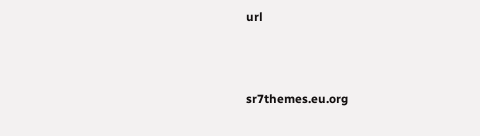url




sr7themes.eu.org